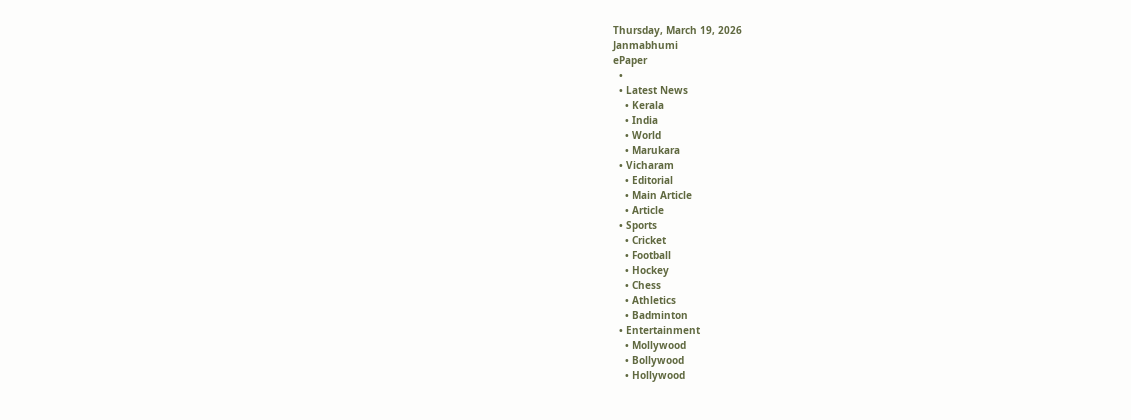Thursday, March 19, 2026
Janmabhumi
ePaper
  •
  • Latest News
    • Kerala
    • India
    • World
    • Marukara
  • Vicharam
    • Editorial
    • Main Article
    • Article
  • Sports
    • Cricket
    • Football
    • Hockey
    • Chess
    • Athletics
    • Badminton
  • Entertainment
    • Mollywood
    • Bollywood
    • Hollywood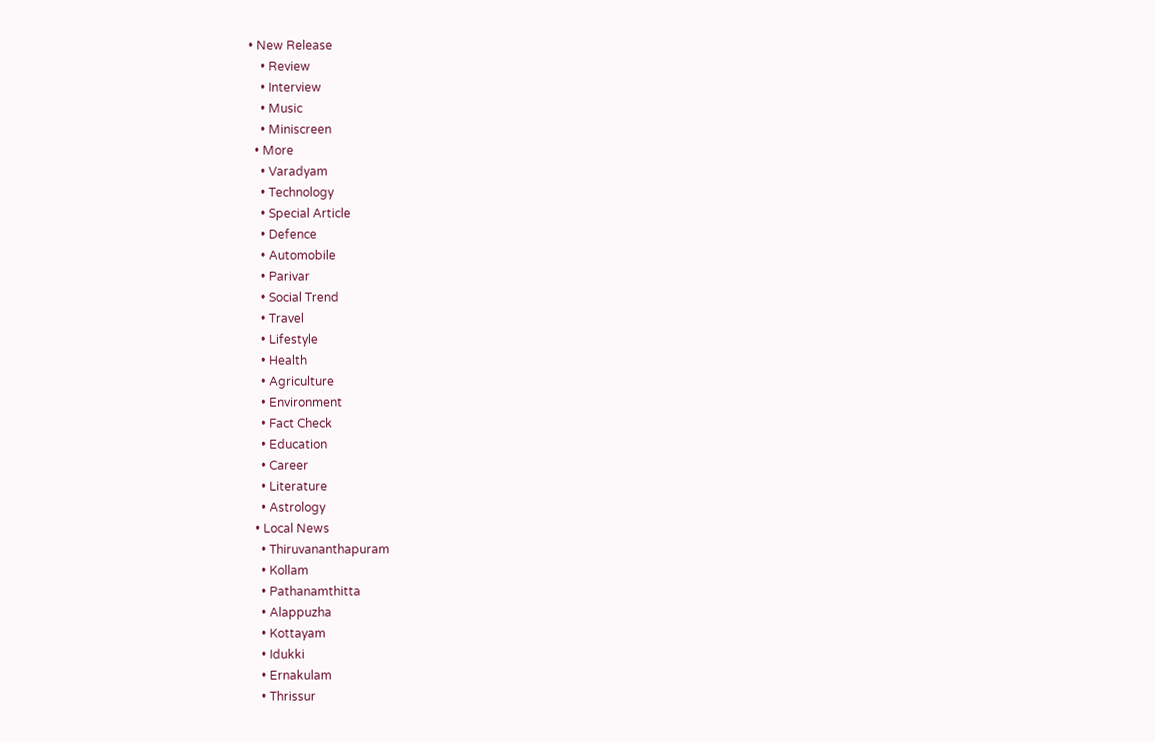• New Release
    • Review
    • Interview
    • Music
    • Miniscreen
  • More
    • Varadyam
    • Technology
    • Special Article
    • Defence
    • Automobile
    • Parivar
    • Social Trend
    • Travel
    • Lifestyle
    • Health
    • Agriculture
    • Environment
    • Fact Check
    • Education
    • Career
    • Literature
    • Astrology
  • Local News
    • Thiruvananthapuram
    • Kollam
    • Pathanamthitta
    • Alappuzha
    • Kottayam
    • Idukki
    • Ernakulam
    • Thrissur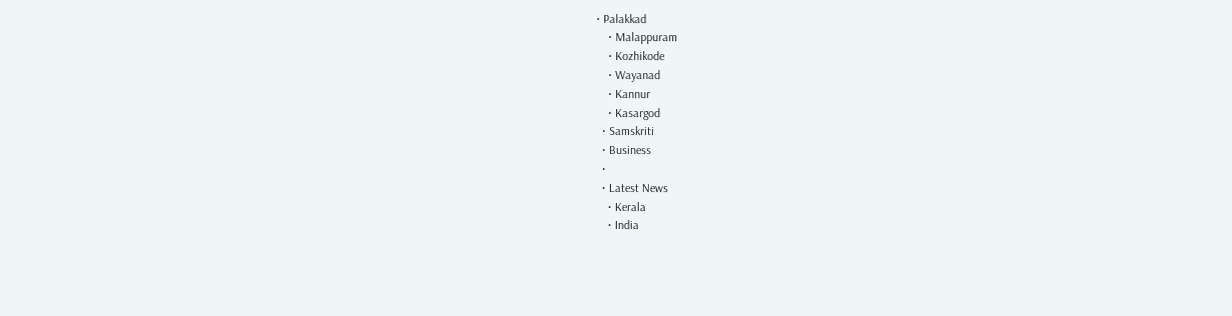• Palakkad
    • Malappuram
    • Kozhikode
    • Wayanad
    • Kannur
    • Kasargod
  • Samskriti
  • Business
  •
  • Latest News
    • Kerala
    • India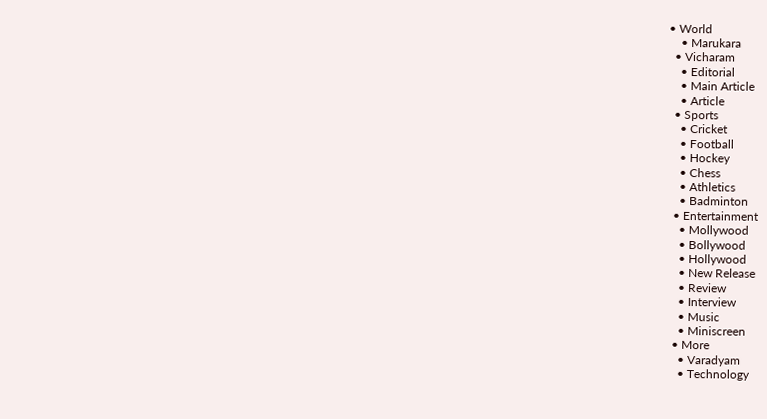• World
    • Marukara
  • Vicharam
    • Editorial
    • Main Article
    • Article
  • Sports
    • Cricket
    • Football
    • Hockey
    • Chess
    • Athletics
    • Badminton
  • Entertainment
    • Mollywood
    • Bollywood
    • Hollywood
    • New Release
    • Review
    • Interview
    • Music
    • Miniscreen
  • More
    • Varadyam
    • Technology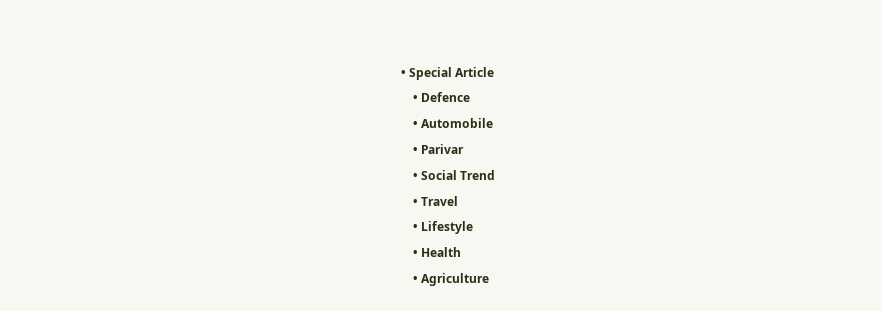• Special Article
    • Defence
    • Automobile
    • Parivar
    • Social Trend
    • Travel
    • Lifestyle
    • Health
    • Agriculture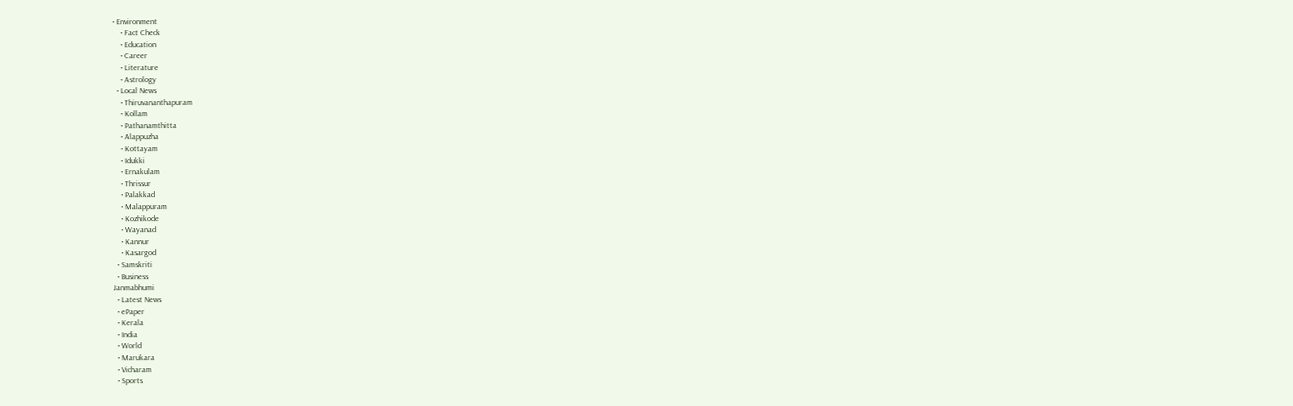• Environment
    • Fact Check
    • Education
    • Career
    • Literature
    • Astrology
  • Local News
    • Thiruvananthapuram
    • Kollam
    • Pathanamthitta
    • Alappuzha
    • Kottayam
    • Idukki
    • Ernakulam
    • Thrissur
    • Palakkad
    • Malappuram
    • Kozhikode
    • Wayanad
    • Kannur
    • Kasargod
  • Samskriti
  • Business
Janmabhumi
  • Latest News
  • ePaper
  • Kerala
  • India
  • World
  • Marukara
  • Vicharam
  • Sports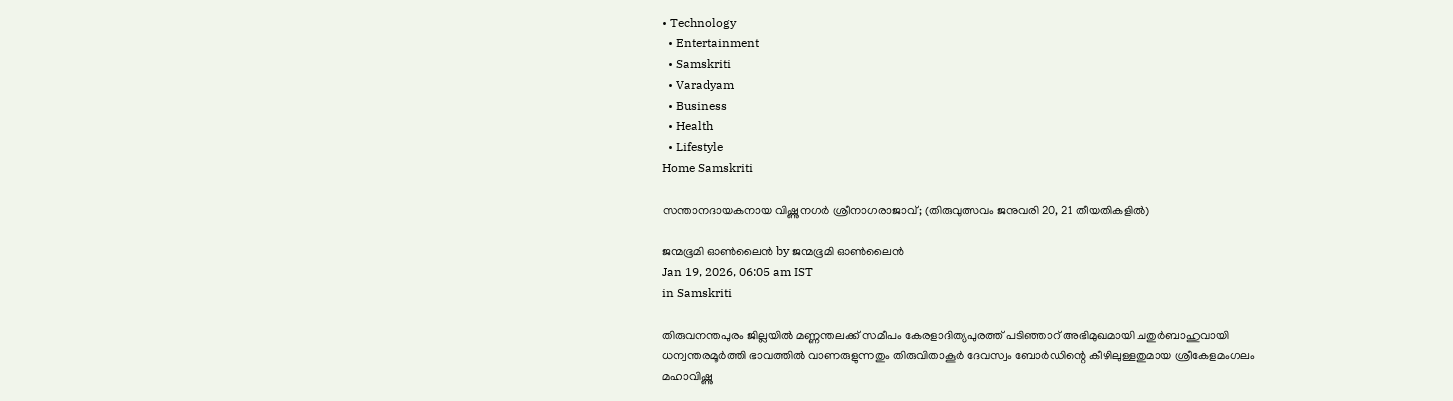• Technology
  • Entertainment
  • Samskriti
  • Varadyam
  • Business
  • Health
  • Lifestyle
Home Samskriti

സന്താനദായകനായ വിഷ്ണുനഗര്‍ ശ്രീനാഗരാജാവ്; (തിരുവുത്സവം ജനുവരി 20, 21 തീയതികളില്‍)

ജന്മഭൂമി ഓണ്‍ലൈന്‍ by ജന്മഭൂമി ഓണ്‍ലൈന്‍
Jan 19, 2026, 06:05 am IST
in Samskriti

തിരുവനന്തപുരം ജില്ലയില്‍ മണ്ണന്തലക്ക് സമീപം കേരളാദിത്യപുരത്ത് പടിഞ്ഞാറ് അഭിമുഖമായി ചതുര്‍ബാഹുവായി ധന്വന്തരമൂര്‍ത്തി ഭാവത്തില്‍ വാണരുളുന്നതും തിരുവിതാകൂര്‍ ദേവസ്വം ബോര്‍ഡിന്റെ കീഴിലുള്ളതുമായ ശ്രീകേളമംഗലം മഹാവിഷ്ണു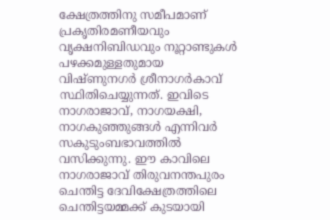ക്ഷേത്രത്തിനു സമീപമാണ് പ്രകൃതിരമണീയവും വൃക്ഷനിബിഡവും നൂറ്റാണ്ടുകള്‍ പഴക്കമുള്ളതുമായ വിഷ്ണുനഗര്‍ ശ്രീനാഗര്‍കാവ് സ്ഥിതിചെയ്യുന്നത്. ഇവിടെ നാഗരാജാവ്, നാഗയക്ഷി, നാഗകുഞ്ഞുങ്ങള്‍ എന്നിവര്‍ സകുടുംബഭാവത്തില്‍ വസിക്കുന്നു. ഈ കാവിലെ നാഗരാജാവ് തിരുവനന്തപുരം ചെന്തിട്ട ദേവിക്ഷേത്രത്തിലെ ചെന്തിട്ടയമ്മക്ക് കുടയായി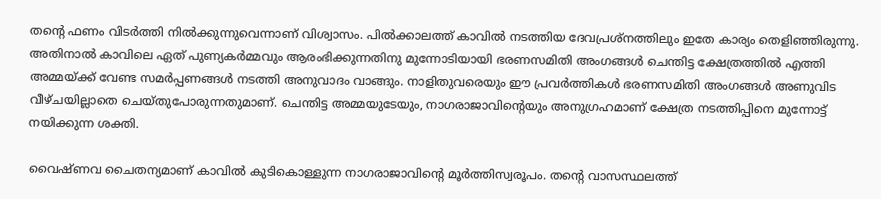തന്റെ ഫണം വിടര്‍ത്തി നില്‍ക്കുന്നുവെന്നാണ് വിശ്വാസം. പില്‍ക്കാലത്ത് കാവില്‍ നടത്തിയ ദേവപ്രശ്നത്തിലും ഇതേ കാര്യം തെളിഞ്ഞിരുന്നു. അതിനാല്‍ കാവിലെ ഏത് പുണ്യകര്‍മ്മവും ആരംഭിക്കുന്നതിനു മുന്നോടിയായി ഭരണസമിതി അംഗങ്ങള്‍ ചെന്തിട്ട ക്ഷേത്രത്തില്‍ എത്തി അമ്മയ്‌ക്ക് വേണ്ട സമര്‍പ്പണങ്ങള്‍ നടത്തി അനുവാദം വാങ്ങും. നാളിതുവരെയും ഈ പ്രവര്‍ത്തികള്‍ ഭരണസമിതി അംഗങ്ങള്‍ അണുവിട വീഴ്ചയില്ലാതെ ചെയ്തുപോരുന്നതുമാണ്. ചെന്തിട്ട അമ്മയുടേയും, നാഗരാജാവിന്റെയും അനുഗ്രഹമാണ് ക്ഷേത്ര നടത്തിപ്പിനെ മുന്നോട്ട് നയിക്കുന്ന ശക്തി.

വൈഷ്ണവ ചൈതന്യമാണ് കാവില്‍ കുടികൊള്ളുന്ന നാഗരാജാവിന്റെ മൂര്‍ത്തിസ്വരൂപം. തന്റെ വാസസ്ഥലത്ത്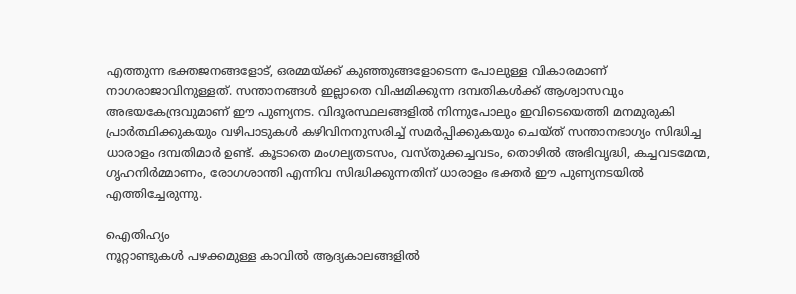എത്തുന്ന ഭക്തജനങ്ങളോട്, ഒരമ്മയ്‌ക്ക് കുഞ്ഞുങ്ങളോടെന്ന പോലുള്ള വികാരമാണ് നാഗരാജാവിനുള്ളത്. സന്താനങ്ങള്‍ ഇല്ലാതെ വിഷമിക്കുന്ന ദമ്പതികള്‍ക്ക് ആശ്വാസവും അഭയകേന്ദ്രവുമാണ് ഈ പുണ്യനട. വിദൂരസ്ഥലങ്ങളില്‍ നിന്നുപോലും ഇവിടെയെത്തി മനമുരുകി പ്രാര്‍ത്ഥിക്കുകയും വഴിപാടുകള്‍ കഴിവിനനുസരിച്ച് സമര്‍പ്പിക്കുകയും ചെയ്ത് സന്താനഭാഗ്യം സിദ്ധിച്ച ധാരാളം ദമ്പതിമാര്‍ ഉണ്ട്. കൂടാതെ മംഗല്യതടസം, വസ്തുക്കച്ചവടം, തൊഴില്‍ അഭിവൃദ്ധി, കച്ചവടമേന്മ, ഗൃഹനിര്‍മ്മാണം, രോഗശാന്തി എന്നിവ സിദ്ധിക്കുന്നതിന് ധാരാളം ഭക്തര്‍ ഈ പുണ്യനടയില്‍ എത്തിച്ചേരുന്നു.

ഐതിഹ്യം
നൂറ്റാണ്ടുകള്‍ പഴക്കമുള്ള കാവില്‍ ആദ്യകാലങ്ങളില്‍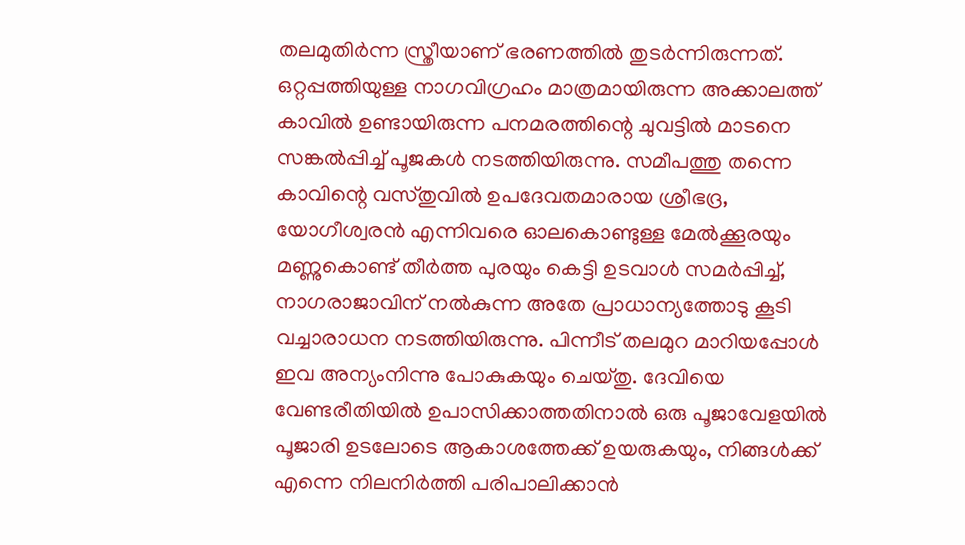തലമുതിര്‍ന്ന സ്ത്രീയാണ് ഭരണത്തില്‍ തുടര്‍ന്നിരുന്നത്. ഒറ്റപ്പത്തിയുള്ള നാഗവിഗ്രഹം മാത്രമായിരുന്ന അക്കാലത്ത് കാവില്‍ ഉണ്ടായിരുന്ന പനമരത്തിന്റെ ചുവട്ടില്‍ മാടനെ സങ്കല്‍പ്പിച്ച് പൂജകള്‍ നടത്തിയിരുന്നു. സമീപത്തു തന്നെ കാവിന്റെ വസ്തുവില്‍ ഉപദേവതമാരായ ശ്രീഭദ്ര, യോഗീശ്വരന്‍ എന്നിവരെ ഓലകൊണ്ടുള്ള മേല്‍ക്കൂരയും മണ്ണുകൊണ്ട് തീര്‍ത്ത പുരയും കെട്ടി ഉടവാള്‍ സമര്‍പ്പിച്ച്, നാഗരാജാവിന് നല്‍കുന്ന അതേ പ്രാധാന്യത്തോടു കൂടി വച്ചാരാധന നടത്തിയിരുന്നു. പിന്നീട് തലമുറ മാറിയപ്പോള്‍ ഇവ അന്യംനിന്നു പോകുകയും ചെയ്തു. ദേവിയെ വേണ്ടരീതിയില്‍ ഉപാസിക്കാത്തതിനാല്‍ ഒരു പൂജാവേളയില്‍ പൂജാരി ഉടലോടെ ആകാശത്തേക്ക് ഉയരുകയും, നിങ്ങള്‍ക്ക് എന്നെ നിലനിര്‍ത്തി പരിപാലിക്കാന്‍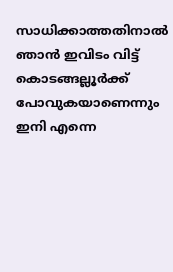സാധിക്കാത്തതിനാല്‍ ഞാന്‍ ഇവിടം വിട്ട് കൊടങ്ങല്ലൂര്‍ക്ക് പോവുകയാണെന്നും ഇനി എന്നെ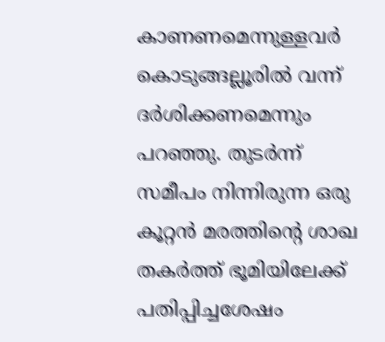കാണണമെന്നുള്ളവര്‍ കൊടുങ്ങല്ലൂരില്‍ വന്ന് ദര്‍ശിക്കണമെന്നും പറഞ്ഞു. തുടര്‍ന്ന് സമീപം നിന്നിരുന്ന ഒരു കൂറ്റന്‍ മരത്തിന്റെ ശാഖ തകര്‍ത്ത് ഭൂമിയിലേക്ക് പതിപ്പിച്ചശേഷം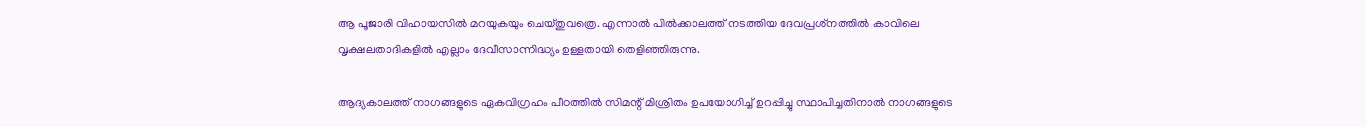ആ പൂജാരി വിഹായസില്‍ മറയുകയും ചെയ്തുവത്രെ. എന്നാല്‍ പില്‍ക്കാലത്ത് നടത്തിയ ദേവപ്രശ്‌നത്തില്‍ കാവിലെ വൃക്ഷലതാദികളില്‍ എല്ലാം ദേവീസാന്നിദ്ധ്യം ഉള്ളതായി തെളിഞ്ഞിരുന്നു.

ആദ്യകാലത്ത് നാഗങ്ങളുടെ ഏകവിഗ്രഹം പീഠത്തില്‍ സിമന്റ് മിശ്രിതം ഉപയോഗിച്ച് ഉറപ്പിച്ചു സ്ഥാപിച്ചതിനാല്‍ നാഗങ്ങളുടെ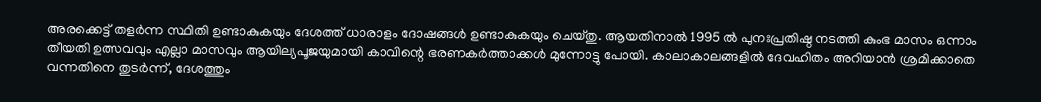അരക്കെട്ട് തളര്‍ന്ന സ്ഥിതി ഉണ്ടാകുകയും ദേശത്ത് ധാരാളം ദോഷങ്ങള്‍ ഉണ്ടാകുകയും ചെയ്തു. ആയതിനാല്‍ 1995 ല്‍ പുനഃപ്രതിഷ്ഠ നടത്തി കുംഭ മാസം ഒന്നാം തീയതി ഉത്സവവും എല്ലാ മാസവും ആയില്യപൂജയുമായി കാവിന്റെ ഭരണകര്‍ത്താക്കള്‍ മുന്നോട്ടു പോയി. കാലാകാലങ്ങളില്‍ ദേവഹിതം അറിയാന്‍ ശ്രമിക്കാതെ വന്നതിനെ തുടര്‍ന്ന്, ദേശത്തും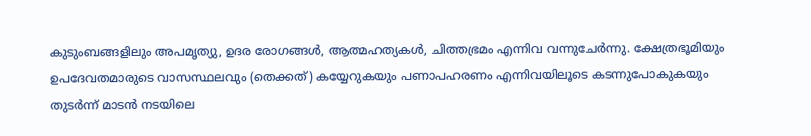കുടുംബങ്ങളിലും അപമൃത്യു, ഉദര രോഗങ്ങള്‍, ആത്മഹത്യകള്‍, ചിത്തഭ്രമം എന്നിവ വന്നുചേര്‍ന്നു. ക്ഷേത്രഭൂമിയും ഉപദേവതമാരുടെ വാസസ്ഥലവും (തെക്കത്) കയ്യേറുകയും പണാപഹരണം എന്നിവയിലൂടെ കടന്നുപോകുകയും തുടര്‍ന്ന് മാടന്‍ നടയിലെ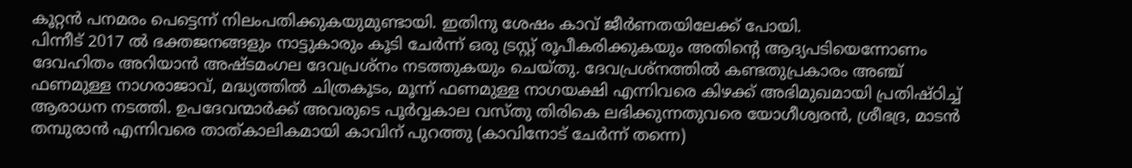കൂറ്റന്‍ പനമരം പെട്ടെന്ന് നിലംപതിക്കുകയുമുണ്ടായി. ഇതിനു ശേഷം കാവ് ജീര്‍ണതയിലേക്ക് പോയി.
പിന്നീട് 2017 ല്‍ ഭക്തജനങ്ങളും നാട്ടുകാരും കൂടി ചേര്‍ന്ന് ഒരു ട്രസ്റ്റ് രൂപീകരിക്കുകയും അതിന്റെ ആദ്യപടിയെന്നോണം ദേവഹിതം അറിയാന്‍ അഷ്ടമംഗല ദേവപ്രശ്നം നടത്തുകയും ചെയ്തു. ദേവപ്രശ്നത്തില്‍ കണ്ടതുപ്രകാരം അഞ്ച് ഫണമുള്ള നാഗരാജാവ്, മദ്ധ്യത്തില്‍ ചിത്രകൂടം, മൂന്ന് ഫണമുള്ള നാഗയക്ഷി എന്നിവരെ കിഴക്ക് അഭിമുഖമായി പ്രതിഷ്ഠിച്ച് ആരാധന നടത്തി. ഉപദേവന്മാര്‍ക്ക് അവരുടെ പൂര്‍വ്വകാല വസ്തു തിരികെ ലഭിക്കുന്നതുവരെ യോഗീശ്വരന്‍, ശ്രീഭദ്ര, മാടന്‍ തമ്പുരാന്‍ എന്നിവരെ താത്കാലികമായി കാവിന് പുറത്തു (കാവിനോട് ചേര്‍ന്ന് തന്നെ)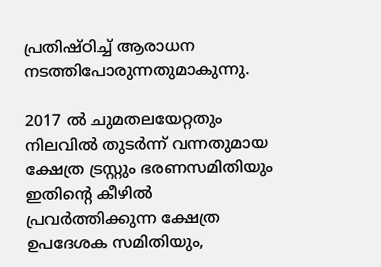പ്രതിഷ്ഠിച്ച് ആരാധന നടത്തിപോരുന്നതുമാകുന്നു.

2017 ല്‍ ചുമതലയേറ്റതും നിലവില്‍ തുടര്‍ന്ന് വന്നതുമായ ക്ഷേത്ര ട്രസ്റ്റും ഭരണസമിതിയും ഇതിന്റെ കീഴില്‍ പ്രവര്‍ത്തിക്കുന്ന ക്ഷേത്ര ഉപദേശക സമിതിയും,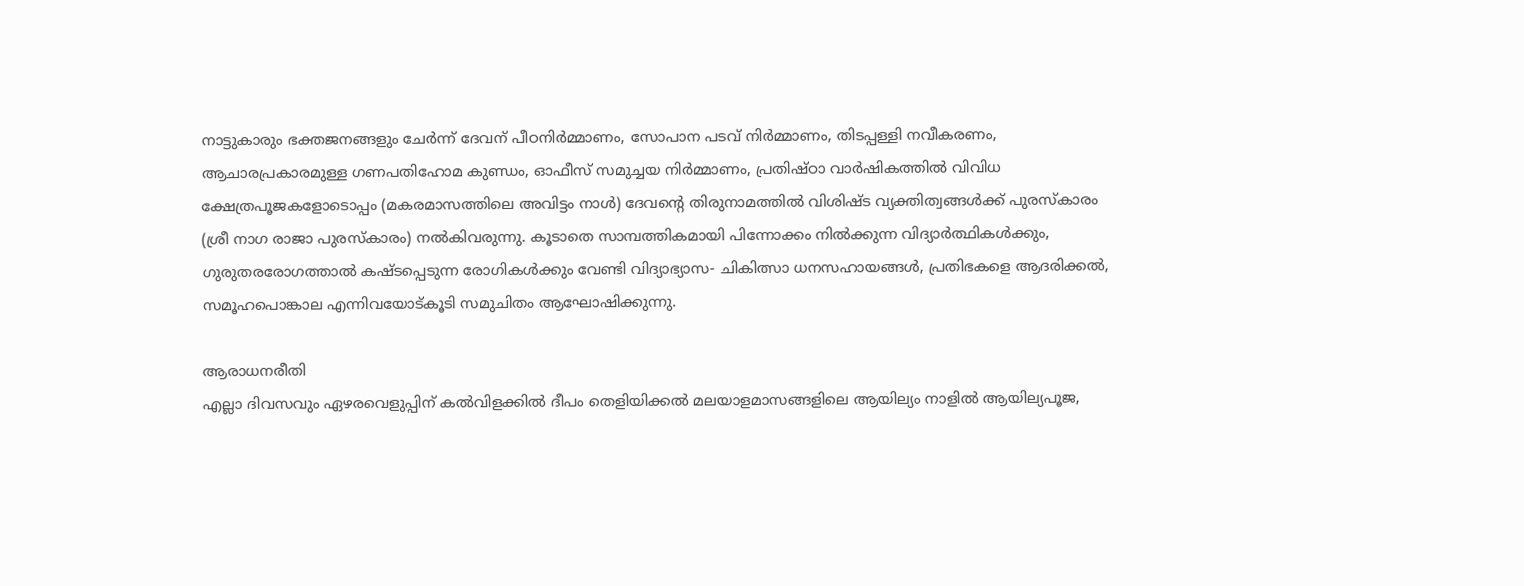നാട്ടുകാരും ഭക്തജനങ്ങളും ചേര്‍ന്ന് ദേവന് പീഠനിര്‍മ്മാണം, സോപാന പടവ് നിര്‍മ്മാണം, തിടപ്പള്ളി നവീകരണം, ആചാരപ്രകാരമുള്ള ഗണപതിഹോമ കുണ്ഡം, ഓഫീസ് സമുച്ചയ നിര്‍മ്മാണം, പ്രതിഷ്ഠാ വാര്‍ഷികത്തില്‍ വിവിധ ക്ഷേത്രപൂജകളോടൊപ്പം (മകരമാസത്തിലെ അവിട്ടം നാള്‍) ദേവന്റെ തിരുനാമത്തില്‍ വിശിഷ്ട വ്യക്തിത്വങ്ങള്‍ക്ക് പുരസ്‌കാരം (ശ്രീ നാഗ രാജാ പുരസ്‌കാരം) നല്‍കിവരുന്നു. കൂടാതെ സാമ്പത്തികമായി പിന്നോക്കം നില്‍ക്കുന്ന വിദ്യാര്‍ത്ഥികള്‍ക്കും, ഗുരുതരരോഗത്താല്‍ കഷ്ടപ്പെടുന്ന രോഗികള്‍ക്കും വേണ്ടി വിദ്യാഭ്യാസ- ചികിത്സാ ധനസഹായങ്ങള്‍, പ്രതിഭകളെ ആദരിക്കല്‍, സമൂഹപൊങ്കാല എന്നിവയോട്കൂടി സമുചിതം ആഘോഷിക്കുന്നു.

ആരാധനരീതി
എല്ലാ ദിവസവും ഏഴരവെളുപ്പിന് കല്‍വിളക്കില്‍ ദീപം തെളിയിക്കല്‍ മലയാളമാസങ്ങളിലെ ആയില്യം നാളില്‍ ആയില്യപൂജ,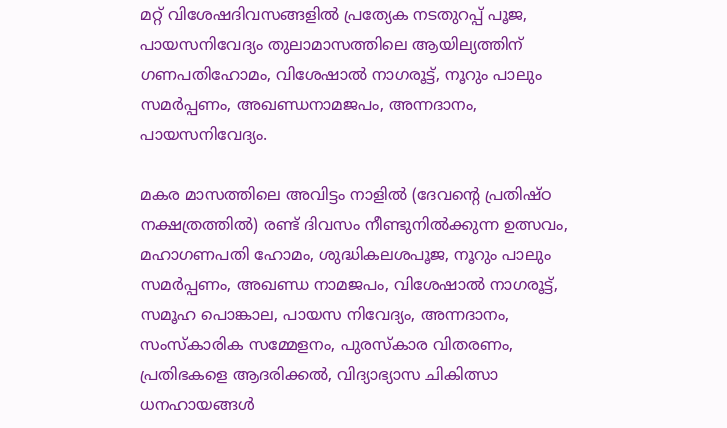മറ്റ് വിശേഷദിവസങ്ങളില്‍ പ്രത്യേക നടതുറപ്പ് പൂജ, പായസനിവേദ്യം തുലാമാസത്തിലെ ആയില്യത്തിന് ഗണപതിഹോമം, വിശേഷാല്‍ നാഗരൂട്ട്, നൂറും പാലും സമര്‍പ്പണം, അഖണ്ഡനാമജപം, അന്നദാനം, പായസനിവേദ്യം.

മകര മാസത്തിലെ അവിട്ടം നാളില്‍ (ദേവന്റെ പ്രതിഷ്ഠ നക്ഷത്രത്തില്‍) രണ്ട് ദിവസം നീണ്ടുനില്‍ക്കുന്ന ഉത്സവം, മഹാഗണപതി ഹോമം, ശുദ്ധികലശപൂജ, നൂറും പാലും സമര്‍പ്പണം, അഖണ്ഡ നാമജപം, വിശേഷാല്‍ നാഗരൂട്ട്, സമൂഹ പൊങ്കാല, പായസ നിവേദ്യം, അന്നദാനം, സംസ്‌കാരിക സമ്മേളനം, പുരസ്‌കാര വിതരണം, പ്രതിഭകളെ ആദരിക്കല്‍, വിദ്യാഭ്യാസ ചികിത്സാ ധനഹായങ്ങള്‍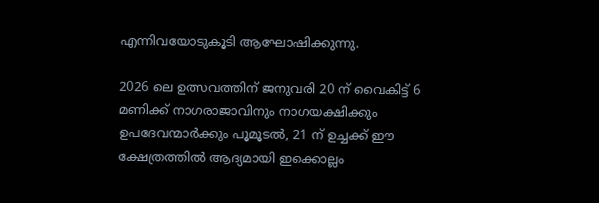എന്നിവയോടുകൂടി ആഘോഷിക്കുന്നു.

2026 ലെ ഉത്സവത്തിന് ജനുവരി 20 ന് വൈകിട്ട് 6 മണിക്ക് നാഗരാജാവിനും നാഗയക്ഷിക്കും ഉപദേവന്മാര്‍ക്കും പൂമൂടല്‍, 21 ന് ഉച്ചക്ക് ഈ ക്ഷേത്രത്തില്‍ ആദ്യമായി ഇക്കൊല്ലം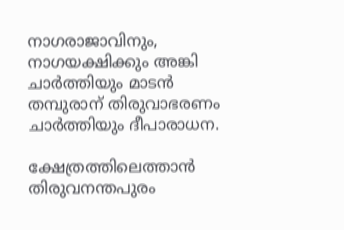നാഗരാജാവിനും, നാഗയക്ഷിക്കും അങ്കി ചാര്‍ത്തിയും മാടന്‍ തമ്പുരാന് തിരുവാഭരണം ചാര്‍ത്തിയും ദീപാരാധന.

ക്ഷേത്രത്തിലെത്താന്‍ തിരുവനന്തപുരം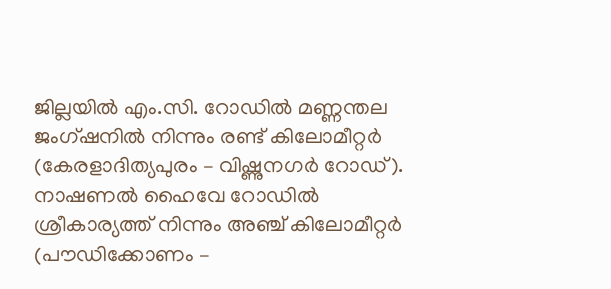ജില്ലയില്‍ എം.സി. റോഡില്‍ മണ്ണന്തല ജംഗ്ഷനില്‍ നിന്നും രണ്ട് കിലോമീറ്റര്‍ (കേരളാദിത്യപുരം – വിഷ്ണുനഗര്‍ റോഡ്). നാഷണല്‍ ഹൈവേ റോഡില്‍ ശ്രീകാര്യത്ത് നിന്നും അഞ്ച് കിലോമീറ്റര്‍ (പൗഡിക്കോണം –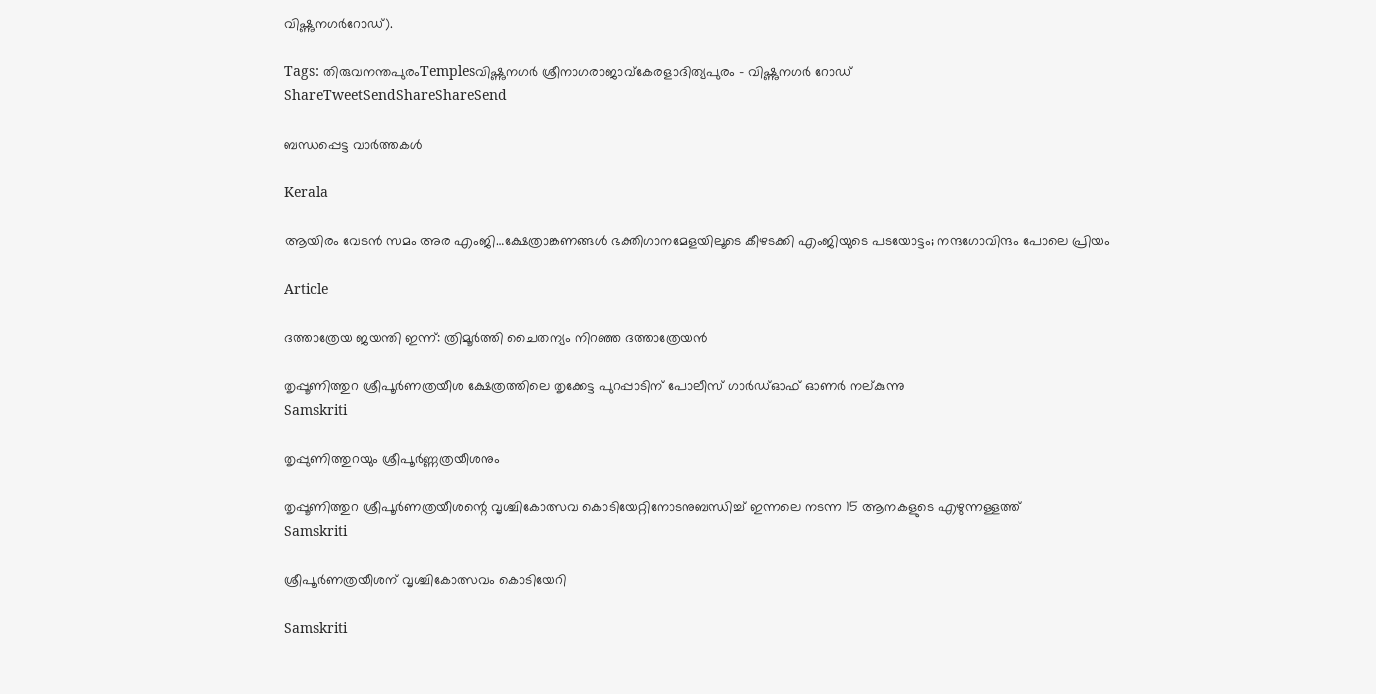വിഷ്ണുനഗര്‍റോഡ്).

Tags: തിരുവനന്തപുരംTemplesവിഷ്ണുനഗര്‍ ശ്രീനാഗരാജാവ്കേരളാദിത്യപുരം - വിഷ്ണുനഗര്‍ റോഡ്
ShareTweetSendShareShareSend

ബന്ധപ്പെട്ട വാര്‍ത്തകള്‍

Kerala

ആയിരം വേടന്‍ സമം അര എംജി…ക്ഷേത്രാങ്കണങ്ങള്‍ ഭക്തിഗാനമേളയിലൂടെ കീഴടക്കി എംജിയുടെ പടയോട്ടം; നന്ദഗോവിന്ദം പോലെ പ്രിയം

Article

ദത്താത്രേയ ജയന്തി ഇന്ന്: ത്രിമൂര്‍ത്തി ചൈതന്യം നിറഞ്ഞ ദത്താത്രേയന്‍

തൃപ്പൂണിത്തുറ ശ്രീപൂര്‍ണത്രയീശ ക്ഷേത്രത്തിലെ തൃക്കേട്ട പുറപ്പാടിന് പോലീസ് ഗാര്‍ഡ്ഓഫ് ഓണര്‍ നല്കുന്നു
Samskriti

തൃപ്പുണിത്തുറയും ശ്രീപൂര്‍ണ്ണത്രയീശനും

തൃപ്പൂണിത്തുറ ശ്രീപൂര്‍ണത്രയീശന്റെ വൃശ്ചികോത്സവ കൊടിയേറ്റിനോടനുബന്ധിച്ച് ഇന്നലെ നടന്ന 15 ആനകളുടെ എഴുന്നള്ളത്ത്‌
Samskriti

ശ്രീപൂര്‍ണത്രയീശന് വൃശ്ചികോത്സവം കൊടിയേറി

Samskriti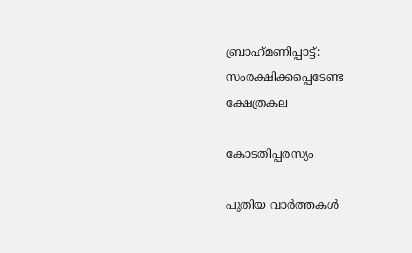ബ്രാഹ്‌മണിപ്പാട്ട്: സംരക്ഷിക്കപ്പെടേണ്ട ക്ഷേത്രകല

കോടതിപ്പരസ്യം

പുതിയ വാര്‍ത്തകള്‍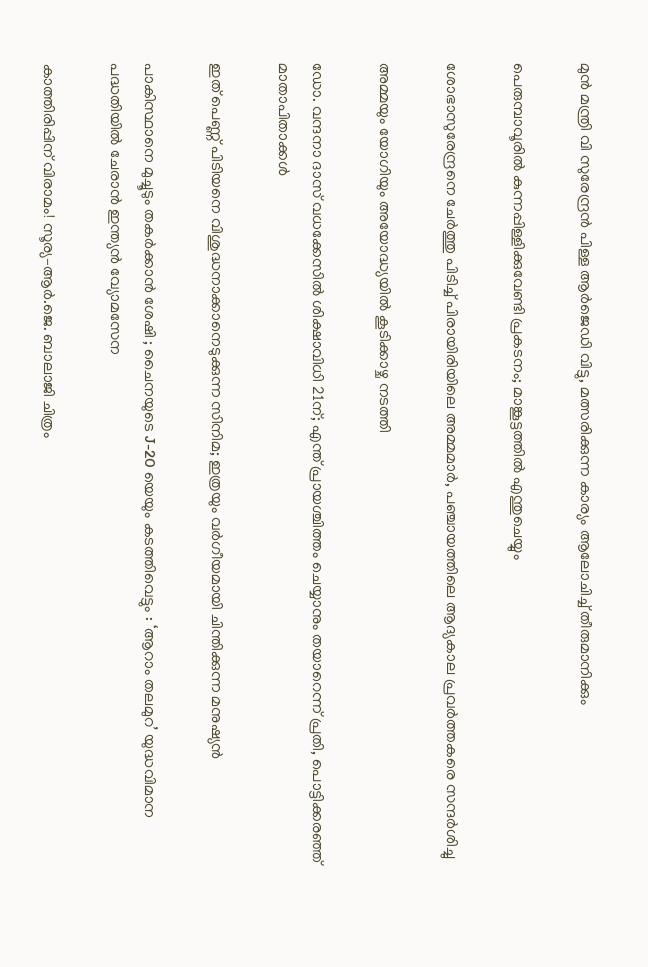മുന്‍ മന്ത്രി വി സുരേന്ദ്രന്‍ പിള്ള ആര്‍ജെഡി വിട്ടു, മത്സരിക്കുന്ന കാര്യം ആലോചിച്ച് തീരുമാനിക്കും

പെരുമ്പാവൂരിൽ കുന്നപ്പിള്ളിക്കുവേണ്ടി പ്രകടനം; മാങ്കൂട്ടത്തിൽ എന്തുചെയ്യും

ശോഭാസുരേന്ദ്രനെ ചേര്‍ത്തു പിടിച്ച് പിരായിരിയിലെ അമ്മമാര്‍, പഞ്ചായത്തിലെ ആദ്യകാല പ്രവര്‍ത്തകരെ സന്ദര്‍ശിച്ചു

അമ്മയും യോഗിയും അയോദ്ധ്യയിൽ കൂടിക്കാഴ്ച നടത്തി

ഡോ. വന്ദനാ ദാസ് വധക്കേസിൽ ശിക്ഷാവിധി 21ന്; എന്ത് പ്രായശ്ചിത്തം ചെയ്യാനും തയാറെന്ന് പ്രതി, പൊട്ടിക്കരഞ്ഞ് മാതാപിതാക്കൾ

ഇത് പെണ്ണ് പിടിയനെ വിശുദ്ധനാക്കാനെടുക്കുന്ന സിനിമ; ഇത്രയും വർഗീയമായി ചിന്തിക്കുന്ന മനുഷ്യൻ

പാകിസ്ഥാനെ മുച്ചൂടും തകർക്കാൻ ശേഷി ; ചൈനയുടെ J-20 യെയും കടത്തിവെട്ടും : ‘ആറാം തലമുറ’ യുദ്ധവിമാന പദ്ധതിയിൽ ചേരാൻ ഇന്ത്യൻ വ്യോമസേന

കാത്തിരിപ്പിന് വിരാമം! സൂര്യ–ആർ.ജെ. ബാലാജി ചിത്രം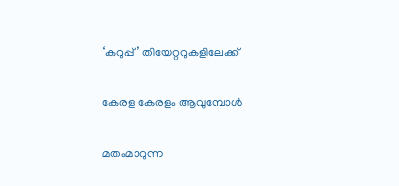‘കറുപ്പ്’ തിയേറ്ററുകളിലേക്ക്

കേരള കേരളം ആവുമ്പോൾ

മതംമാറുന്ന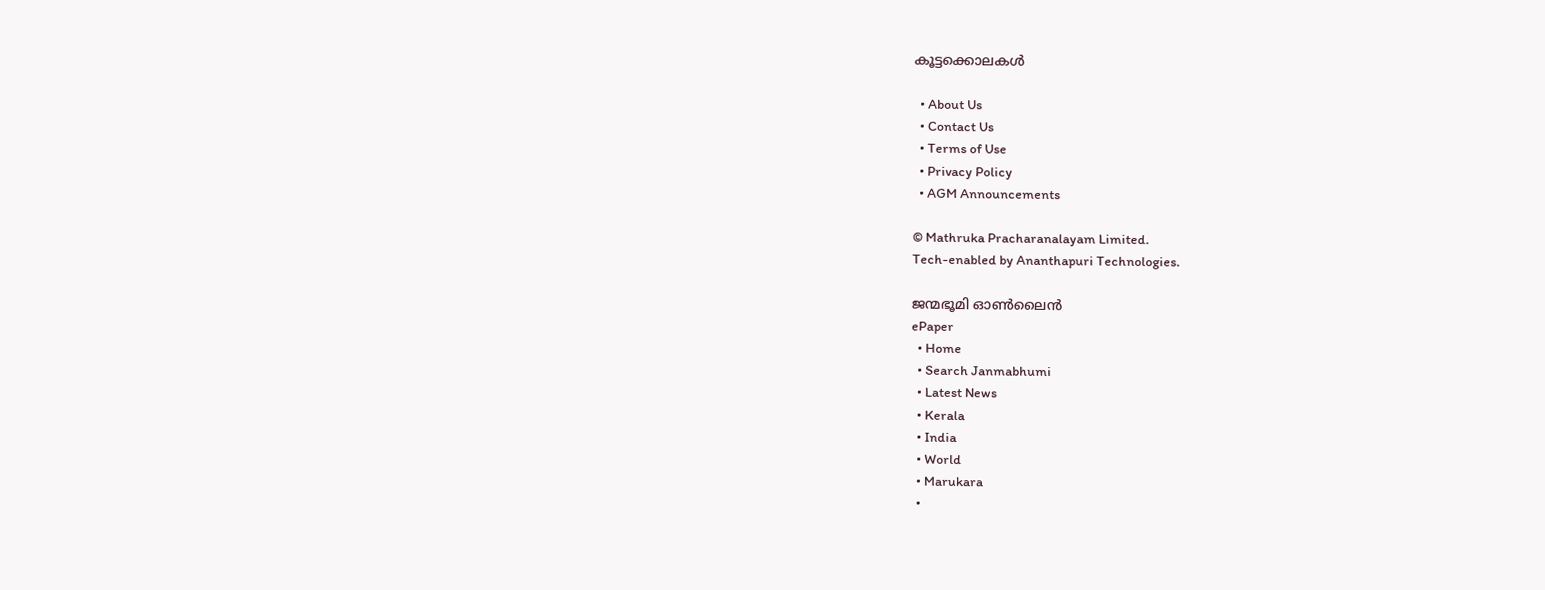കൂട്ടക്കൊലകള്‍

  • About Us
  • Contact Us
  • Terms of Use
  • Privacy Policy
  • AGM Announcements

© Mathruka Pracharanalayam Limited.
Tech-enabled by Ananthapuri Technologies.

ജന്മഭൂമി ഓണ്‍ലൈന്‍
ePaper
  • Home
  • Search Janmabhumi
  • Latest News
  • Kerala
  • India
  • World
  • Marukara
  •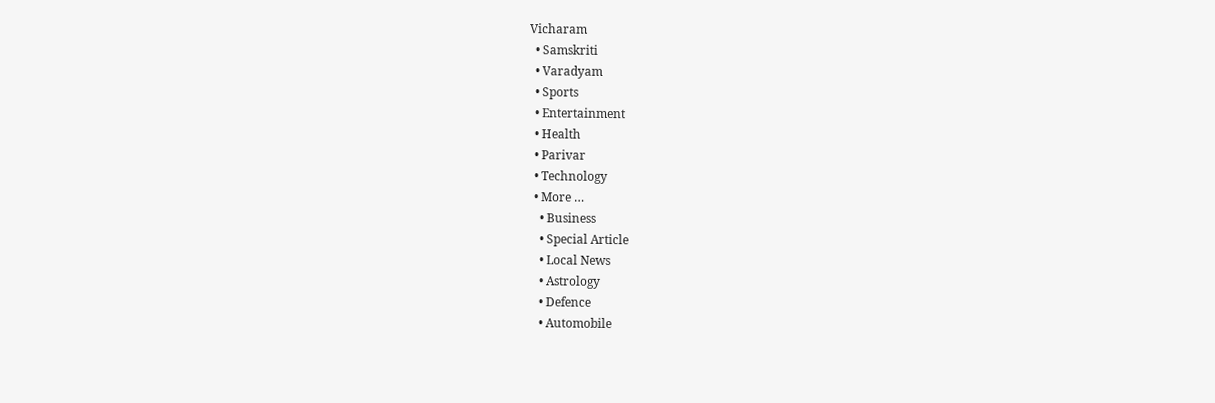Vicharam
  • Samskriti
  • Varadyam
  • Sports
  • Entertainment
  • Health
  • Parivar
  • Technology
  • More …
    • Business
    • Special Article
    • Local News
    • Astrology
    • Defence
    • Automobile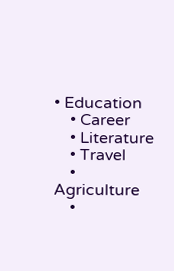• Education
    • Career
    • Literature
    • Travel
    • Agriculture
    •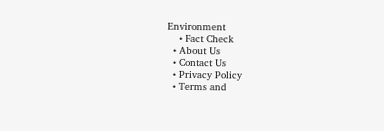Environment
    • Fact Check
  • About Us
  • Contact Us
  • Privacy Policy
  • Terms and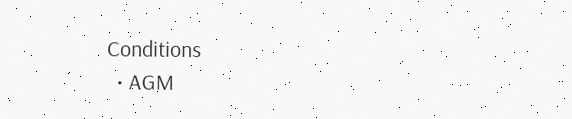Conditions
  • AGM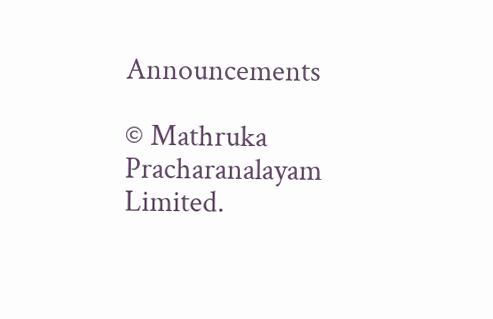Announcements

© Mathruka Pracharanalayam Limited.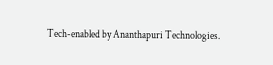Tech-enabled by Ananthapuri Technologies.